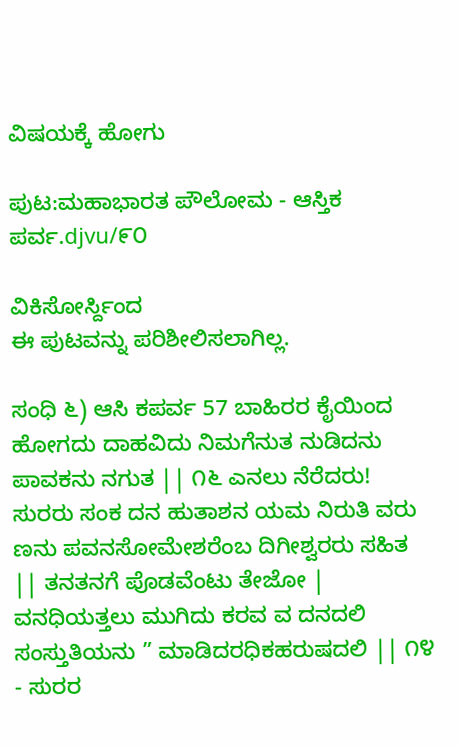ವಿಷಯಕ್ಕೆ ಹೋಗು

ಪುಟ:ಮಹಾಭಾರತ ಪೌಲೋಮ - ಆಸ್ತಿಕ ಪರ್ವ.djvu/೯೦

ವಿಕಿಸೋರ್ಸ್ದಿಂದ
ಈ ಪುಟವನ್ನು ಪರಿಶೀಲಿಸಲಾಗಿಲ್ಲ.

ಸಂಧಿ ೬) ಆಸಿ ಕಪರ್ವ 57 ಬಾಹಿರರ ಕೈಯಿಂದ ಹೋಗದು ದಾಹವಿದು ನಿಮಗೆನುತ ನುಡಿದನು ಪಾವಕನು ನಗುತ || ೧೬ ಎನಲು ನೆರೆದರು! ಸುರರು ಸಂಕ ದನ ಹುತಾಶನ ಯಮ ನಿರುತಿ ವರು ಣನು ಪವನಸೋಮೇಶರೆಂಬ ದಿಗೀಶ್ವರರು ಸಹಿತ || ತನತನಗೆ ಪೊಡವೆಂಟು ತೇಜೋ | ವನಧಿಯತ್ತಲು ಮುಗಿದು ಕರವ ವ ದನದಲಿ ಸಂಸ್ತುತಿಯನು ” ಮಾಡಿದರಧಿಕಹರುಷದಲಿ || ೧೪ - ಸುರರ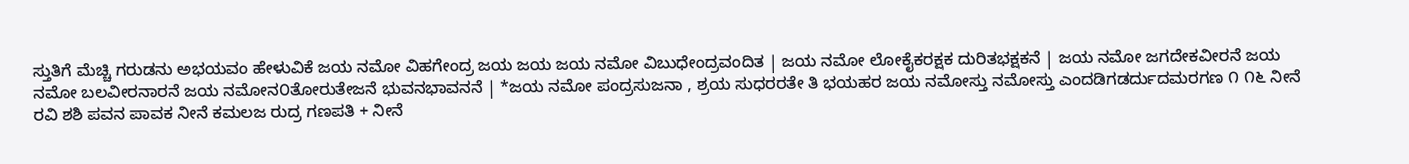ಸ್ತುತಿಗೆ ಮೆಚ್ಚಿ ಗರುಡನು ಅಭಯವಂ ಹೇಳುವಿಕೆ ಜಯ ನಮೋ ವಿಹಗೇಂದ್ರ ಜಯ ಜಯ ಜಯ ನಮೋ ವಿಬುಧೇಂದ್ರವಂದಿತ | ಜಯ ನಮೋ ಲೋಕೈಕರಕ್ಷಕ ದುರಿತಭಕ್ಷಕನೆ | ಜಯ ನಮೋ ಜಗದೇಕವೀರನೆ ಜಯ ನಮೋ ಬಲವೀರನಾರನೆ ಜಯ ನಮೋನ೦ತೋರುತೇಜನೆ ಭುವನಭಾವನನೆ | *ಜಯ ನಮೋ ಪಂದ್ರಸುಜನಾ , ಶ್ರಯ ಸುಧರರತೇ ತಿ ಭಯಹರ ಜಯ ನಮೋಸ್ತು ನಮೋಸ್ತು ಎಂದಡಿಗಡರ್ದುದಮರಗಣ ೧ ೧೬ ನೀನೆ ರವಿ ಶಶಿ ಪವನ ಪಾವಕ ನೀನೆ ಕಮಲಜ ರುದ್ರ ಗಣಪತಿ + ನೀನೆ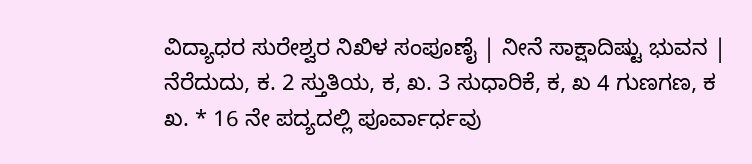ವಿದ್ಯಾಧರ ಸುರೇಶ್ವರ ನಿಖಿಳ ಸಂಪೂಣೈ | ನೀನೆ ಸಾಕ್ಷಾದಿಷ್ಟು ಭುವನ | ನೆರೆದುದು, ಕ. 2 ಸ್ತುತಿಯ, ಕ, ಖ. 3 ಸುಧಾರಿಕೆ, ಕ, ಖ 4 ಗುಣಗಣ, ಕ ಖ. * 16 ನೇ ಪದ್ಯದಲ್ಲಿ ಪೂರ್ವಾರ್ಧವು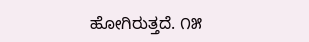ಹೋಗಿರುತ್ತದೆ. ೧೫